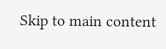Skip to main content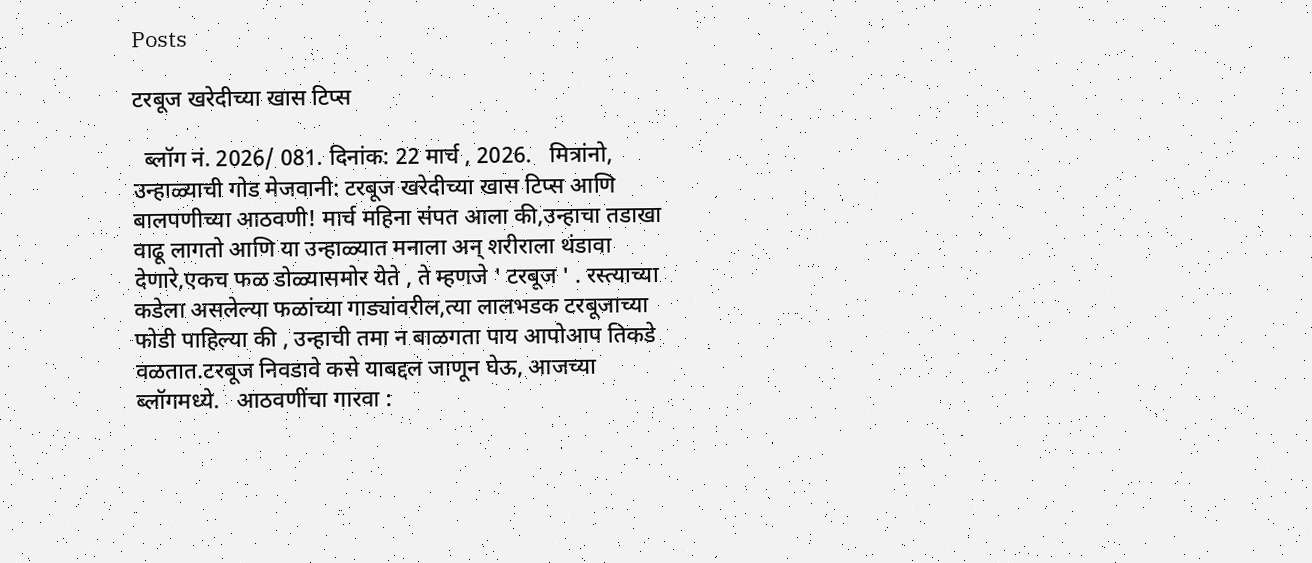Posts

टरबूज खरेदीच्या खास टिप्स

  ब्लॉग नं. 2026/ 081. दिनांक: 22 मार्च , 2026.   मित्रांनो, उन्हाळ्याची गोड मेजवानी: टरबूज खरेदीच्या खास टिप्स आणि बालपणीच्या आठवणी! मार्च महिना संपत आला की,उन्हाचा तडाखा वाढू लागतो आणि या उन्हाळ्यात मनाला अन् शरीराला थंडावा देणारे,एकच फळ डोळ्यासमोर येते , ते म्हणजे ' टरबूज ' . रस्त्याच्या कडेला असलेल्या फळांच्या गाड्यांवरील,त्या लालभडक टरबूजाच्या फोडी पाहिल्या की , उन्हाची तमा न बाळगता पाय आपोआप तिकडे वळतात.टरबूज निवडावे कसे याबद्दल जाणून घेऊ, आजच्या ब्लॉगमध्ये.   आठवणींचा गारवा :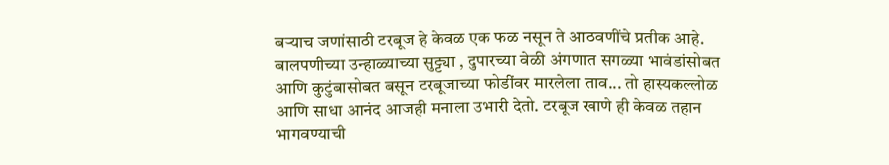बऱ्याच जणांसाठी टरबूज हे केवळ एक फळ नसून ते आठवणींचे प्रतीक आहे. बालपणीच्या उन्हाळ्याच्या सुट्ट्या , दुपारच्या वेळी अंगणात सगळ्या भावंडांसोबत आणि कुटुंबासोबत बसून टरबूजाच्या फोडींवर मारलेला ताव... तो हास्यकल्लोळ आणि साधा आनंद आजही मनाला उभारी देतो. टरबूज खाणे ही केवळ तहान भागवण्याची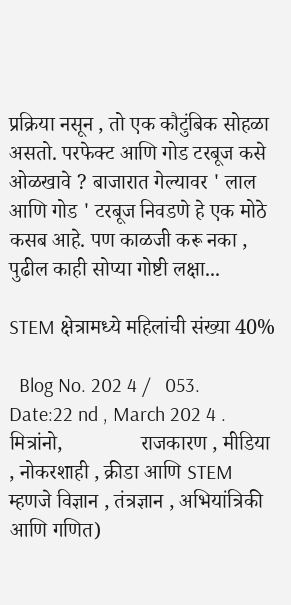प्रक्रिया नसून , तो एक कौटुंबिक सोहळा असतो. परफेक्ट आणि गोड टरबूज कसे ओळखावे ? बाजारात गेल्यावर ' लाल आणि गोड ' टरबूज निवडणे हे एक मोठे कसब आहे. पण काळजी करू नका , पुढील काही सोप्या गोष्टी लक्षा...

STEM क्षेत्रामध्ये महिलांची संख्या 40%

  Blog No. 202 4 /   053.    Date:22 nd , March 202 4 .   मित्रांनो,               राजकारण , मीडिया , नोकरशाही , क्रीडा आणि STEM म्हणजे विज्ञान , तंत्रज्ञान , अभियांत्रिकी आणि गणित)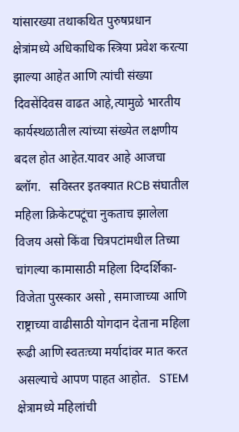यांसारख्या तथाकथित पुरुषप्रधान क्षेत्रांमध्ये अधिकाधिक स्त्रिया प्रवेश करत्या झाल्या आहेत आणि त्यांची संख्या दिवसेंदिवस वाढत आहे,त्यामुळे भारतीय कार्यस्थळातील त्यांच्या संख्येत लक्षणीय बदल होत आहेत.यावर आहे आजचा ब्लॉग.   सविस्तर इतक्यात RCB संघातील महिला क्रिकेटपटूंचा नुकताच झालेला विजय असो किंवा चित्रपटांमधील तिच्या चांगल्या कामासाठी महिला दिग्दर्शिका-विजेता पुरस्कार असो , समाजाच्या आणि राष्ट्राच्या वाढीसाठी योगदान देताना महिला रूढी आणि स्वतःच्या मर्यादांवर मात करत असल्याचे आपण पाहत आहोत.   STEM क्षेत्रामध्ये महिलांची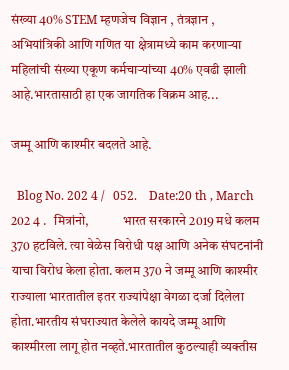संख्या 40% STEM म्हणजेच विज्ञान , तंत्रज्ञान , अभियांत्रिकी आणि गणित या क्षेत्रामध्ये काम करणाऱ्या महिलांची संख्या एकूण कर्मचाऱ्यांच्या 40% एवढी झाली आहे.भारतासाठी हा एक जागतिक विक्रम आह...

जम्मू आणि काश्मीर बदलते आहे.

  Blog No. 202 4 /   052.    Date:20 th , March 202 4 .   मित्रांनो,             भारत सरकारने 2019 मधे कलम 370 हटविले. त्या वेळेस विरोधी पक्ष आणि अनेक संघटनांनी याचा विरोध केला होता. कलम 370 ने जम्मू आणि काश्मीर राज्याला भारतातील इतर राज्यांपेक्षा वेगळा दर्जा दिलेला होता.भारतीय संघराज्यात केलेले कायदे जम्मू आणि काश्मीरला लागू होत नव्हते.भारतातील कुठल्याही व्यक्तीस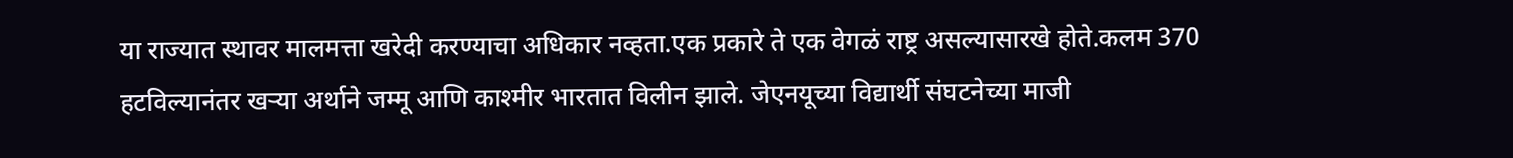या राज्यात स्थावर मालमत्ता खरेदी करण्याचा अधिकार नव्हता.एक प्रकारे ते एक वेगळं राष्ट्र असल्यासारखे होते.कलम 370 हटविल्यानंतर खऱ्या अर्थाने जम्मू आणि काश्मीर भारतात विलीन झाले. जेएनयूच्या विद्यार्थी संघटनेच्या माजी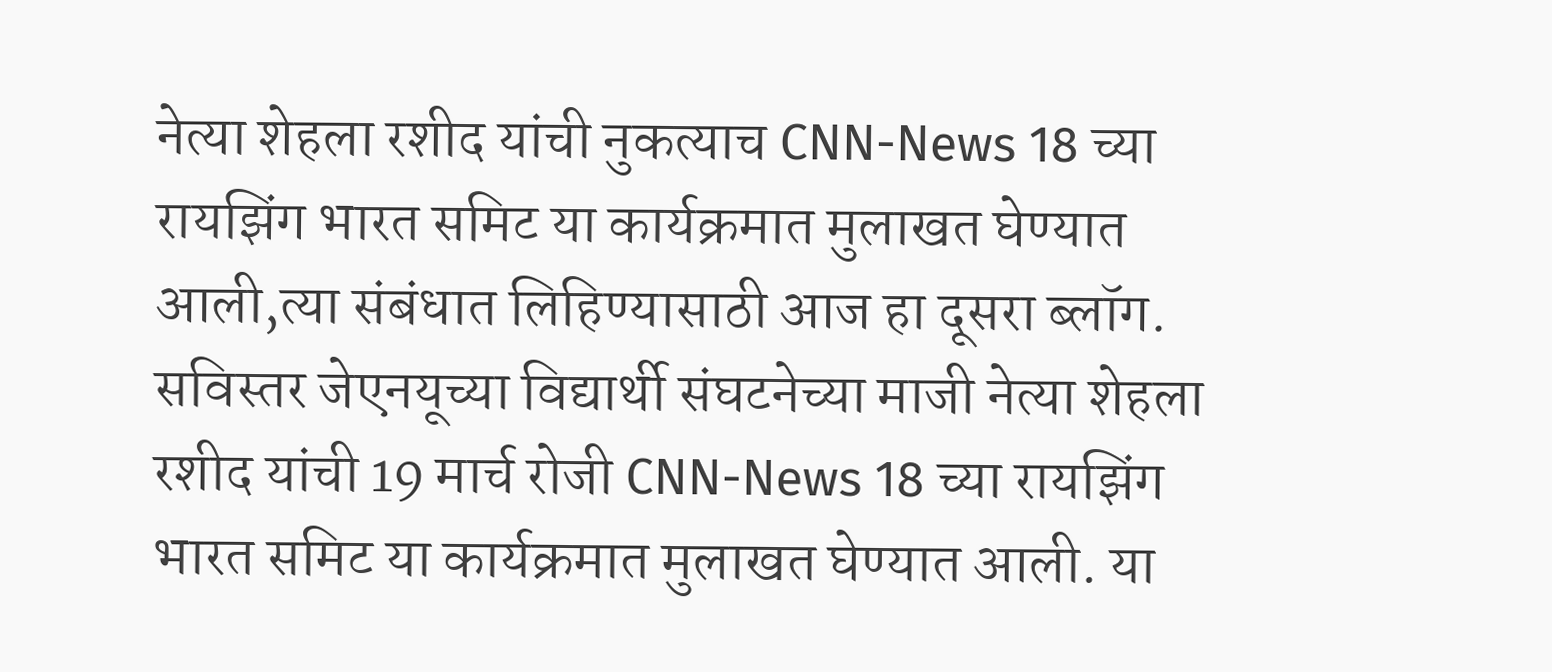नेत्या शेहला रशीद यांची नुकत्याच CNN-News 18 च्या रायझिंग भारत समिट या कार्यक्रमात मुलाखत घेण्यात आली,त्या संबंधात लिहिण्यासाठी आज हा दूसरा ब्लॉग.   सविस्तर जेएनयूच्या विद्यार्थी संघटनेच्या माजी नेत्या शेहला रशीद यांची 19 मार्च रोजी CNN-News 18 च्या रायझिंग भारत समिट या कार्यक्रमात मुलाखत घेण्यात आली. या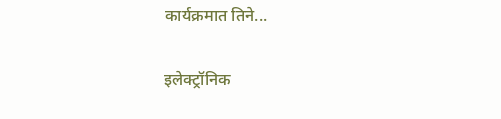कार्यक्रमात तिने...

इलेक्ट्रॉनिक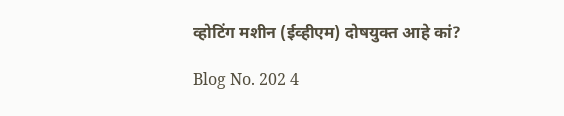व्होटिंग मशीन (ईव्हीएम) दोषयुक्त आहे कां?

Blog No. 202 4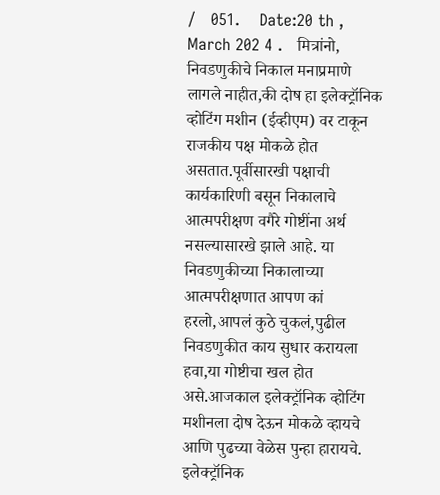/   051.    Date:20 th , March 202 4 .   मित्रांनो,             निवडणुकीचे निकाल मनाप्रमाणे लागले नाहीत,की दोष हा इलेक्ट्रॉनिक व्होटिंग मशीन (ईव्हीएम) वर टाकून राजकीय पक्ष मोकळे होत असतात.पूर्वीसारखी पक्षाची कार्यकारिणी बसून निकालाचे आत्मपरीक्षण वगैरे गोष्टींना अर्थ नसल्यासारखे झाले आहे. या निवडणुकीच्या निकालाच्या आत्मपरीक्षणात आपण कां हरलो,आपलं कुठे चुकलं,पुढील निवडणुकीत काय सुधार करायला हवा,या गोष्टीचा खल होत असे.आजकाल इलेक्ट्रॉनिक व्होटिंग मशीनला दोष देऊन मोकळे व्हायचे आणि पुढच्या वेळेस पुन्हा हारायचे. इलेक्ट्रॉनिक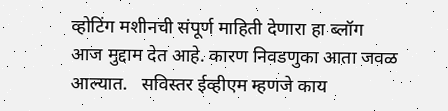व्होटिंग मशीनची संपूर्ण माहिती देणारा हा ब्लॉग आज मुद्दाम देत आहे. कारण निवडणुका आता जवळ आल्यात.   सविस्तर ईव्हीएम म्हणजे काय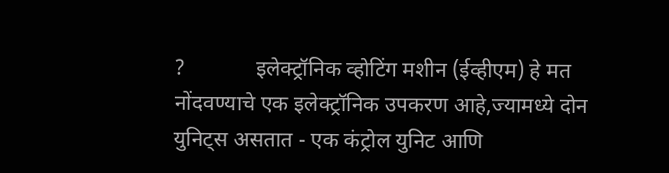?             इलेक्ट्रॉनिक व्होटिंग मशीन (ईव्हीएम) हे मत नोंदवण्याचे एक इलेक्ट्रॉनिक उपकरण आहे,ज्यामध्ये दोन युनिट्स असतात - एक कंट्रोल युनिट आणि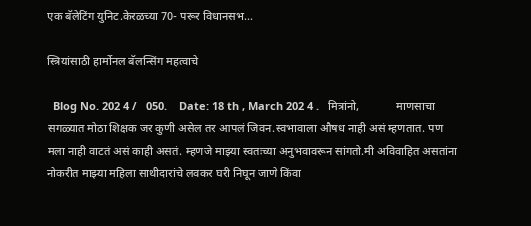एक बॅलेटिंग युनिट.केरळच्या 70- परूर विधानसभ...

स्त्रियांसाठी हार्मोनल बॅलन्सिंग महत्वाचे

  Blog No. 202 4 /   050.    Date: 18 th , March 202 4 .   मित्रांनो,             माणसाचा सगळ्यात मोठा शिक्षक जर कुणी असेल तर आपलं जिवन.स्वभावाला औषध नाही असं म्हणतात. पण मला नाही वाटतं असं काही असतं. म्हणजे माझ्या स्वतःच्या अनुभवावरून सांगतो.मी अविवाहित असतांना नोकरीत माझ्या महिला साथीदारांचे लवकर घरी निघून जाणे किंवा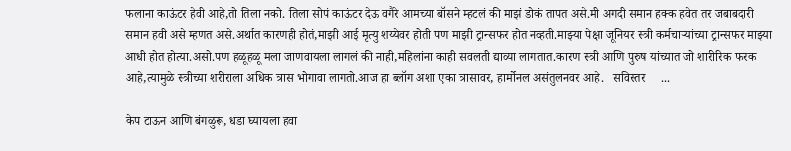फलाना काऊंटर हेवी आहे,तो तिला नको. तिला सोपं काऊंटर देऊ वगैरे आमच्या बॉसने म्हटलं की माझं डोकं तापत असे.मी अगदी समान हक्क हवेत तर जबाबदारी समान हवी असे म्हणत असे.अर्थात कारणही होतं,माझी आई मृत्यु शय्येवर होती पण माझी ट्रान्सफर होत नव्हती.माझ्या पेक्षा जूनियर स्त्री कर्मचाऱ्यांच्या ट्रान्सफर माझ्या आधी होत होत्या.असो.पण हळूहळू मला जाणवायला लागलं की नाही,महिलांना काही सवलती द्याव्या लागतात.कारण स्त्री आणि पुरुष यांच्यात जो शारीरिक फरक आहे,त्यामुळे स्त्रीच्या शरीराला अधिक त्रास भोगावा लागतो.आज हा ब्लॉग अशा एका त्रासावर, हार्मोनल असंतुलनवर आहे.   सविस्तर     ...

केप टाऊन आणि बंगळुरू, धडा घ्यायला हवा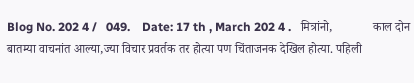Blog No. 202 4 /   049.    Date: 17 th , March 202 4 .   मित्रांनो,             काल दोन बातम्या वाचनांत आल्या,ज्या विचार प्रवर्तक तर होत्या पण चिंताजनक देखिल होत्या. पहिली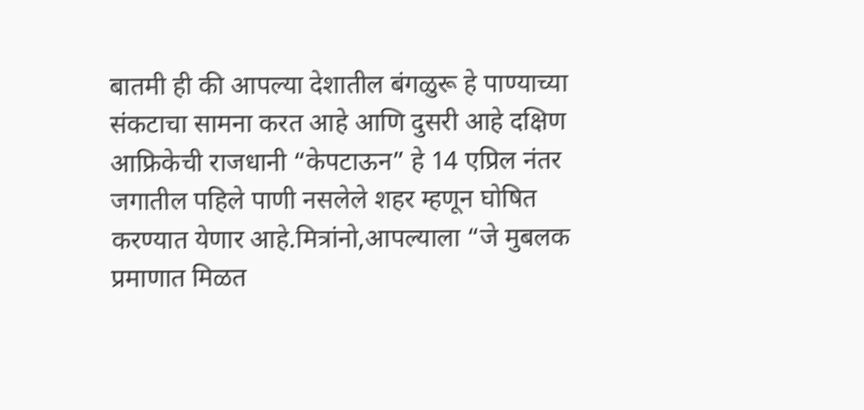बातमी ही की आपल्या देशातील बंगळुरू हे पाण्याच्या संकटाचा सामना करत आहे आणि दुसरी आहे दक्षिण आफ्रिकेची राजधानी “केपटाऊन” हे 14 एप्रिल नंतर जगातील पहिले पाणी नसलेले शहर म्हणून घोषित करण्यात येणार आहे.मित्रांनो,आपल्याला “जे मुबलक प्रमाणात मिळत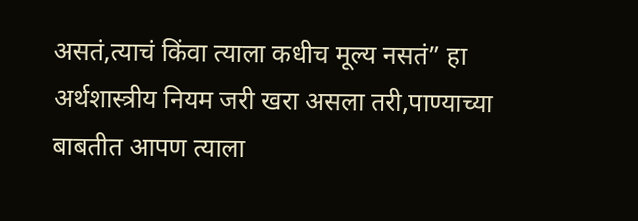असतं,त्याचं किंवा त्याला कधीच मूल्य नसतं” हा अर्थशास्त्रीय नियम जरी खरा असला तरी,पाण्याच्या बाबतीत आपण त्याला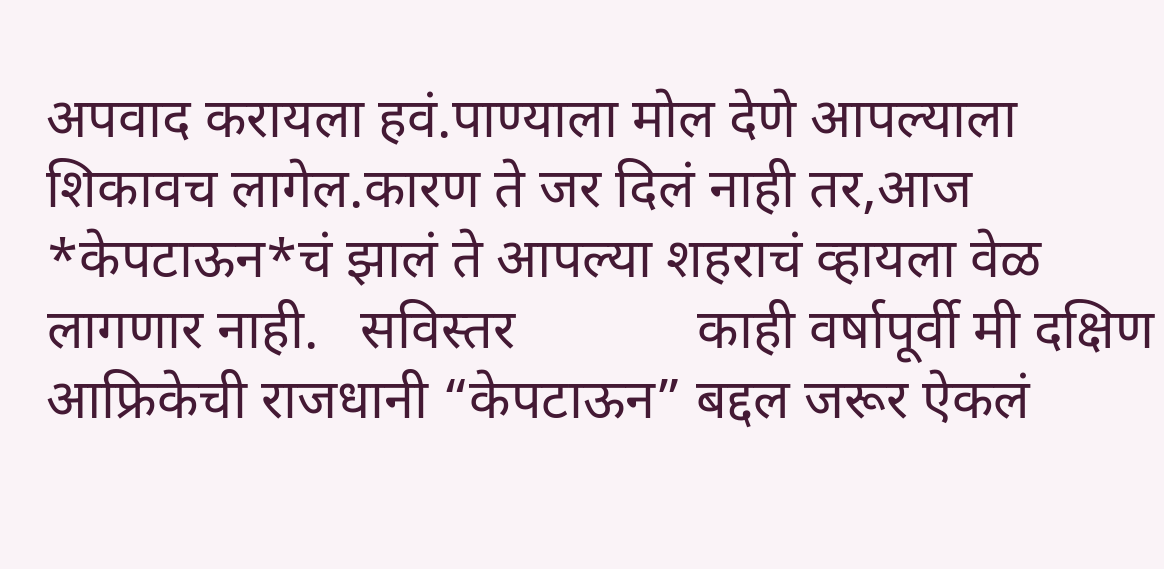अपवाद करायला हवं.पाण्याला मोल देणे आपल्याला शिकावच लागेल.कारण ते जर दिलं नाही तर,आज *केपटाऊन*चं झालं ते आपल्या शहराचं व्हायला वेळ लागणार नाही.   सविस्तर             काही वर्षापूर्वी मी दक्षिण आफ्रिकेची राजधानी “केपटाऊन” बद्दल जरूर ऐकलं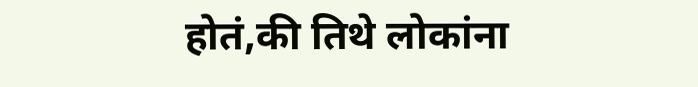होतं,की तिथे लोकांना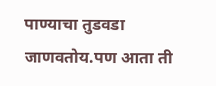पाण्याचा तुडवडा जाणवतोय.पण आता ती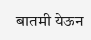बातमी येऊन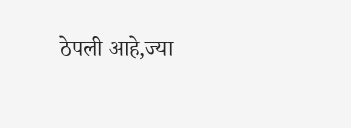ठेपली आहे,ज्या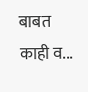बाबत काही व...